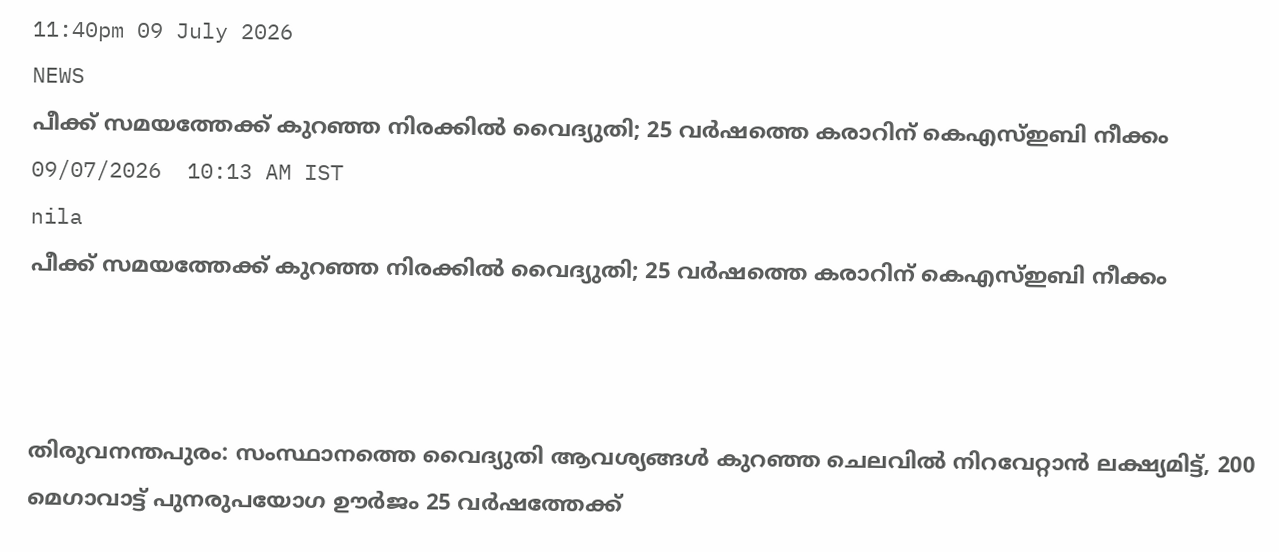11:40pm 09 July 2026
NEWS
പീക്ക് സമയത്തേക്ക് കുറഞ്ഞ നിരക്കിൽ വൈദ്യുതി; 25 വർഷത്തെ കരാറിന് കെഎസ്ഇബി നീക്കം
09/07/2026  10:13 AM IST
nila
പീക്ക് സമയത്തേക്ക് കുറഞ്ഞ നിരക്കിൽ വൈദ്യുതി; 25 വർഷത്തെ കരാറിന് കെഎസ്ഇബി നീക്കം



തിരുവനന്തപുരം: സംസ്ഥാനത്തെ വൈദ്യുതി ആവശ്യങ്ങൾ കുറഞ്ഞ ചെലവിൽ നിറവേറ്റാൻ ലക്ഷ്യമിട്ട്, 200 മെഗാവാട്ട് പുനരുപയോഗ ഊർജം 25 വർഷത്തേക്ക്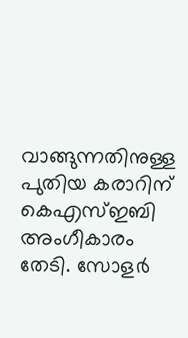വാങ്ങുന്നതിനുള്ള പുതിയ കരാറിന് കെഎസ്ഇബി അംഗീകാരം തേടി. സോളർ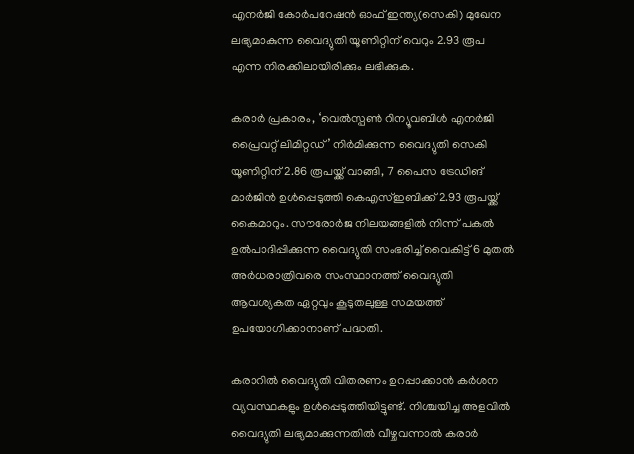എനർജി കോർപറേഷൻ ഓഫ് ഇന്ത്യ(സെകി) മുഖേന ലഭ്യമാകുന്ന വൈദ്യുതി യൂണിറ്റിന് വെറും 2.93 രൂപ എന്ന നിരക്കിലായിരിക്കും ലഭിക്കുക.

കരാർ പ്രകാരം, ‘വെൽസ്പൺ റിന്യൂവബിൾ എനർജി പ്രൈവറ്റ് ലിമിറ്റഡ്’ നിർമിക്കുന്ന വൈദ്യുതി സെകി യൂണിറ്റിന് 2.86 രൂപയ്ക്ക് വാങ്ങി, 7 പൈസ ട്രേഡിങ് മാർജിൻ ഉൾപ്പെടുത്തി കെഎസ്ഇബിക്ക് 2.93 രൂപയ്ക്ക് കൈമാറും. സൗരോർജ നിലയങ്ങളിൽ നിന്ന് പകൽ ഉൽപാദിപ്പിക്കുന്ന വൈദ്യുതി സംഭരിച്ച് വൈകിട്ട് 6 മുതൽ അർധരാത്രിവരെ സംസ്ഥാനത്ത് വൈദ്യുതി ആവശ്യകത ഏറ്റവും കൂടുതലുള്ള സമയത്ത് ഉപയോഗിക്കാനാണ് പദ്ധതി.

കരാറിൽ വൈദ്യുതി വിതരണം ഉറപ്പാക്കാൻ കർശന വ്യവസ്ഥകളും ഉൾപ്പെടുത്തിയിട്ടുണ്ട്. നിശ്ചയിച്ച അളവിൽ വൈദ്യുതി ലഭ്യമാക്കുന്നതിൽ വീഴ്ചവന്നാൽ കരാർ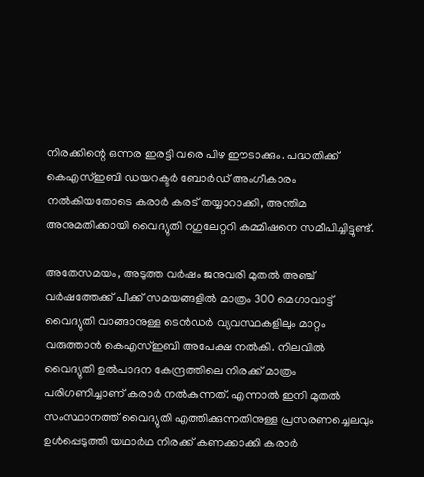നിരക്കിന്റെ ഒന്നര ഇരട്ടി വരെ പിഴ ഈടാക്കും. പദ്ധതിക്ക് കെഎസ്ഇബി ഡയറക്ടർ ബോർഡ് അംഗീകാരം നൽകിയതോടെ കരാർ കരട് തയ്യാറാക്കി, അന്തിമ അനുമതിക്കായി വൈദ്യുതി റഗുലേറ്ററി കമ്മിഷനെ സമീപിച്ചിട്ടുണ്ട്.

അതേസമയം, അടുത്ത വർഷം ജനുവരി മുതൽ അഞ്ച് വർഷത്തേക്ക് പീക്ക് സമയങ്ങളിൽ മാത്രം 300 മെഗാവാട്ട് വൈദ്യുതി വാങ്ങാനുള്ള ടെൻഡർ വ്യവസ്ഥകളിലും മാറ്റം വരുത്താൻ കെഎസ്ഇബി അപേക്ഷ നൽകി. നിലവിൽ വൈദ്യുതി ഉൽപാദന കേന്ദ്രത്തിലെ നിരക്ക് മാത്രം പരിഗണിച്ചാണ് കരാർ നൽകുന്നത്. എന്നാൽ ഇനി മുതൽ സംസ്ഥാനത്ത് വൈദ്യുതി എത്തിക്കുന്നതിനുള്ള പ്രസരണച്ചെലവും ഉൾപ്പെടുത്തി യഥാർഥ നിരക്ക് കണക്കാക്കി കരാർ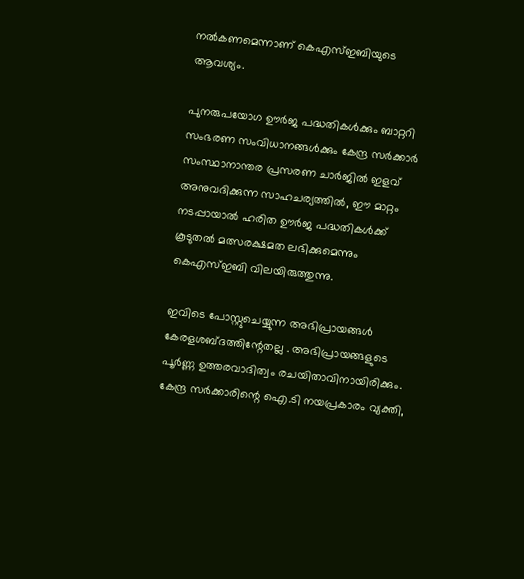നൽകണമെന്നാണ് കെഎസ്ഇബിയുടെ ആവശ്യം.

പുനരുപയോഗ ഊർജ പദ്ധതികൾക്കും ബാറ്ററി സംഭരണ സംവിധാനങ്ങൾക്കും കേന്ദ്ര സർക്കാർ സംസ്ഥാനാന്തര പ്രസരണ ചാർജിൽ ഇളവ് അനുവദിക്കുന്ന സാഹചര്യത്തിൽ, ഈ മാറ്റം നടപ്പായാൽ ഹരിത ഊർജ പദ്ധതികൾക്ക് കൂടുതൽ മത്സരക്ഷമത ലഭിക്കുമെന്നും കെഎസ്ഇബി വിലയിരുത്തുന്നു.

ഇവിടെ പോസ്റ്റുചെയ്യുന്ന അഭിപ്രായങ്ങള്‍ കേരളശബ്‌ദത്തിന്റേതല്ല . അഭിപ്രായങ്ങളുടെ പൂര്‍ണ്ണ ഉത്തരവാദിത്വം രചയിതാവിനായിരിക്കും. കേന്ദ്ര സർക്കാരിന്റെ ഐ.ടി നയപ്രകാരം വ്യക്തി,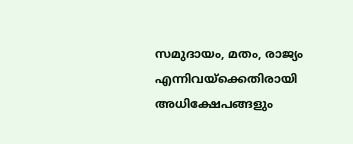സമുദായം, മതം, രാജ്യം എന്നിവയ്ക്കെതിരായി അധിക്ഷേപങ്ങളും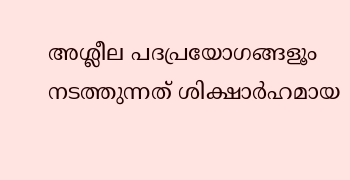അശ്ലീല പദപ്രയോഗങ്ങളൂം നടത്തുന്നത് ശിക്ഷാര്‍ഹമായ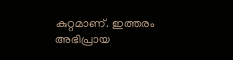കുറ്റമാണ്. ഇത്തരം അഭിപ്രായ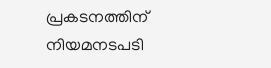പ്രകടനത്തിന് നിയമനടപടി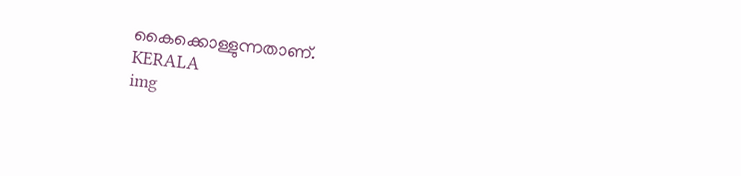കൈക്കൊള്ളുന്നതാണ്.
KERALA
img